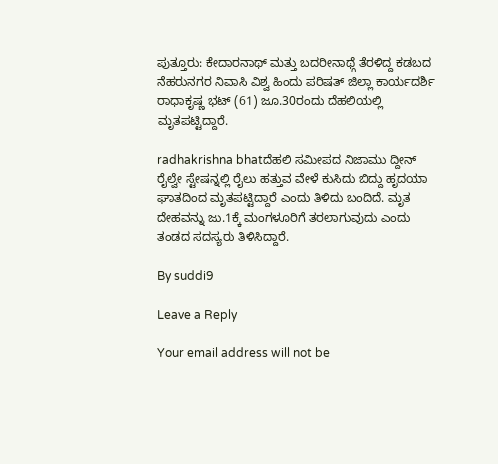ಪುತ್ತೂರು: ಕೇದಾರನಾಥ್ ಮತ್ತು ಬದರೀನಾಥ್ಗೆ ತೆರಳಿದ್ದ ಕಡಬದ ನೆಹರುನಗರ ನಿವಾಸಿ ವಿಶ್ವ ಹಿಂದು ಪರಿಷತ್ ಜಿಲ್ಲಾ ಕಾರ್ಯದರ್ಶಿ ರಾಧಾಕೃಷ್ಣ ಭಟ್ (61) ಜೂ.30ರಂದು ದೆಹಲಿಯಲ್ಲಿ ಮೃತಪಟ್ಟಿದ್ದಾರೆ.

radhakrishna bhatದೆಹಲಿ ಸಮೀಪದ ನಿಜಾಮು ದ್ದೀನ್ ರೈಲ್ವೇ ಸ್ಟೇಷನ್ನಲ್ಲಿ ರೈಲು ಹತ್ತುವ ವೇಳೆ ಕುಸಿದು ಬಿದ್ದು ಹೃದಯಾ ಘಾತದಿಂದ ಮೃತಪಟ್ಟಿದ್ದಾರೆ ಎಂದು ತಿಳಿದು ಬಂದಿದೆ. ಮೃತ ದೇಹವನ್ನು ಜು.1ಕ್ಕೆ ಮಂಗಳೂರಿಗೆ ತರಲಾಗುವುದು ಎಂದು ತಂಡದ ಸದಸ್ಯರು ತಿಳಿಸಿದ್ದಾರೆ.

By suddi9

Leave a Reply

Your email address will not be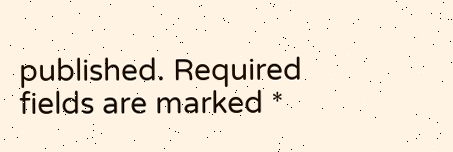published. Required fields are marked *